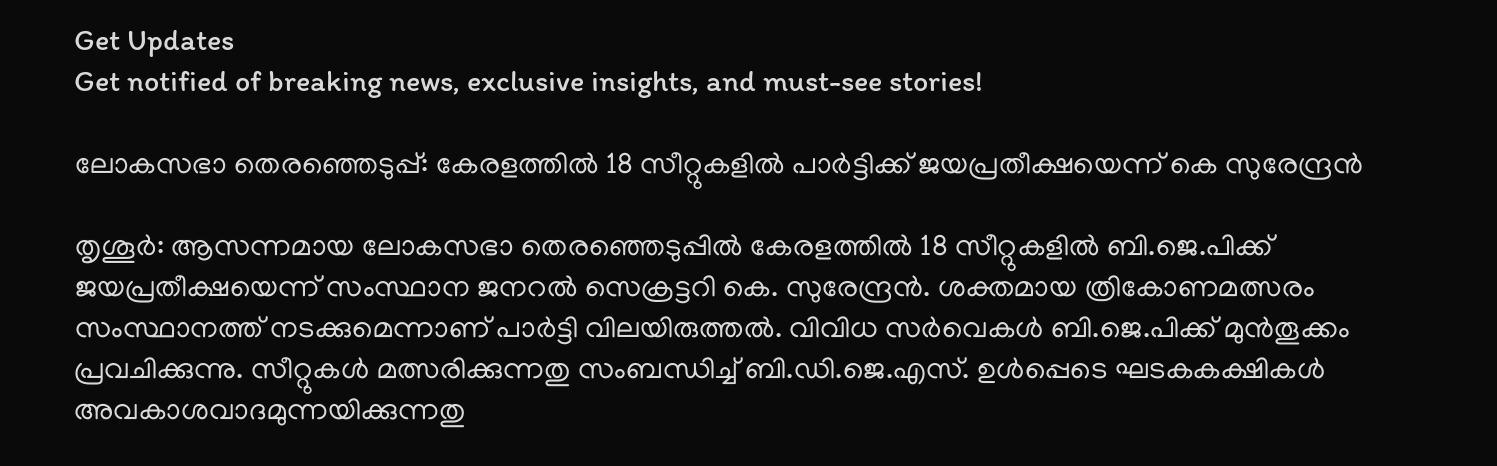Get Updates
Get notified of breaking news, exclusive insights, and must-see stories!

ലോകസഭാ തെരഞ്ഞെടുപ്പ്: കേരളത്തില്‍ 18 സീറ്റുകളില്‍ പാര്‍ട്ടിക്ക് ജയപ്രതീക്ഷയെന്ന് കെ സുരേന്ദ്രന്‍

തൃശൂര്‍: ആസന്നമായ ലോകസഭാ തെരഞ്ഞെടുപ്പില്‍ കേരളത്തില്‍ 18 സീറ്റുകളില്‍ ബി.ജെ.പിക്ക് ജയപ്രതീക്ഷയെന്ന് സംസ്ഥാന ജനറല്‍ സെക്രട്ടറി കെ. സുരേന്ദ്രന്‍. ശക്തമായ ത്രികോണമത്സരം സംസ്ഥാനത്ത് നടക്കുമെന്നാണ് പാര്‍ട്ടി വിലയിരുത്തല്‍. വിവിധ സര്‍വെകള്‍ ബി.ജെ.പിക്ക് മുന്‍തൂക്കം പ്രവചിക്കുന്നു. സീറ്റുകള്‍ മത്സരിക്കുന്നതു സംബന്ധിച്ച് ബി.ഡി.ജെ.എസ്. ഉള്‍പ്പെടെ ഘടകകക്ഷികള്‍ അവകാശവാദമുന്നയിക്കുന്നതു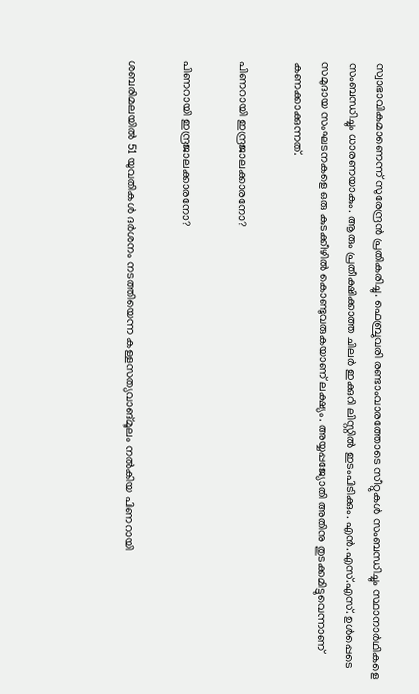സ്വാഭാവികമാണെന്ന് സുരേന്ദ്രന്‍ പ്രതികരിച്ചു. ഫെബ്രുവരി രണ്ടാംവാരത്തോടെ സീറ്റുകള്‍ സംബന്ധിച്ചും സ്ഥാനാര്‍ഥികളെ സംബന്ധിച്ചും ധാരണയാകും. ആരും പ്രതീക്ഷിക്കാത്ത ചിലര്‍ ഇക്കുറി ലിസ്റ്റില്‍ ഇടംപിടിക്കും. എന്‍.എസ്.എസ്. ഉള്‍പ്പെടെ സമുദായ സംഘടനകളെ ഒരു കുടക്കീഴില്‍ കൊണ്ടുവരുകയാണ് ലക്ഷ്യം. അയ്യപ്പജ്യോതി അതിനു തുടക്കമിട്ടുവെന്നാണ് കണക്കാക്കുന്നത്.

പിണറായി ഇന്ദ്രജാലക്കാരനോ?

പിണറായി ഇന്ദ്രജാലക്കാരനോ?

ശബരിമലയില്‍ 51 യുവതികള്‍ ദര്‍ശനം നടത്തിയെന്ന കള്ളസത്യവാങ്മൂലം നല്‍കിയ പിണറായി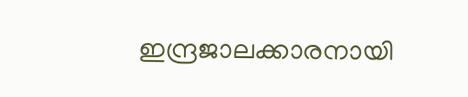ഇന്ദ്രജാലക്കാരനായി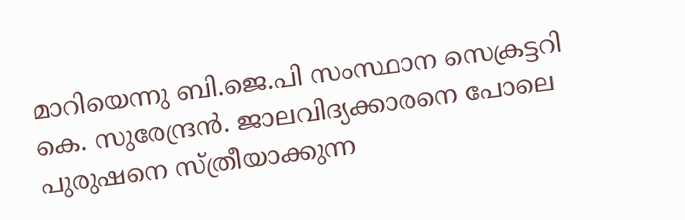മാറിയെന്നു ബി.ജെ.പി സംസ്ഥാന സെക്രട്ടറി കെ. സുരേന്ദ്രന്‍. ജാലവിദ്യക്കാരനെ പോലെ പുരുഷനെ സ്ത്രീയാക്കുന്ന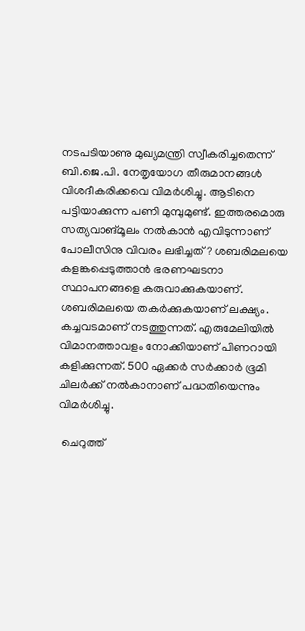നടപടിയാണു മുഖ്യമന്ത്രി സ്വീകരിച്ചതെന്ന് ബി.ജെ.പി. നേതൃയോഗ തീരുമാനങ്ങള്‍ വിശദീകരിക്കവെ വിമര്‍ശിച്ചു. ആടിനെ പട്ടിയാക്കുന്ന പണി മുമ്പുമുണ്ട്. ഇത്തരമൊരു സത്യവാങ്മൂലം നല്‍കാന്‍ എവിടുന്നാണ് പോലീസിനു വിവരം ലഭിച്ചത്? ശബരിമലയെ കളങ്കപ്പെടുത്താന്‍ ഭരണഘടനാ സ്ഥാപനങ്ങളെ കരുവാക്കുകയാണ്. ശബരിമലയെ തകര്‍ക്കുകയാണ് ലക്ഷ്യം. കച്ചവടമാണ് നടത്തുന്നത്. എരുമേലിയില്‍ വിമാനത്താവളം നോക്കിയാണ് പിണറായി കളിക്കുന്നത്. 500 ഏക്കര്‍ സര്‍ക്കാര്‍ ഭൂമി ചിലര്‍ക്ക് നല്‍കാനാണ് പദ്ധതിയെന്നും വിമര്‍ശിച്ചു.

 ചെറുത്ത്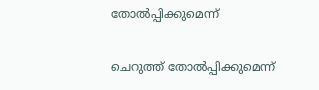തോല്‍പ്പിക്കുമെന്ന്

ചെറുത്ത് തോല്‍പ്പിക്കുമെന്ന്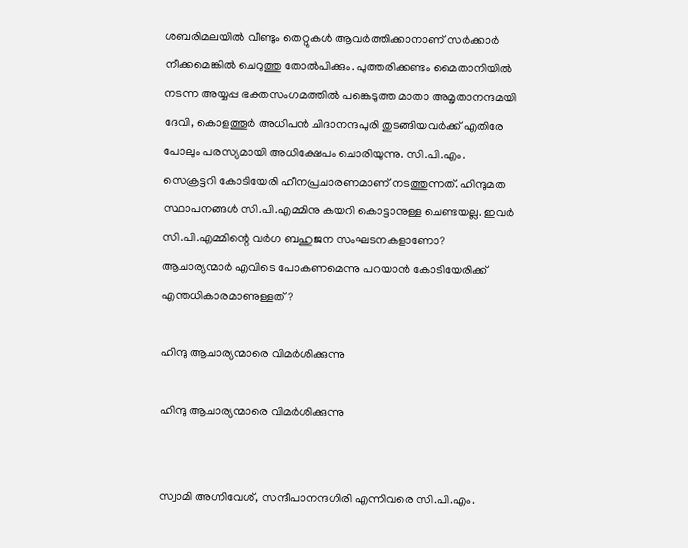ശബരിമലയില്‍ വീണ്ടും തെറ്റുകള്‍ ആവര്‍ത്തിക്കാനാണ് സര്‍ക്കാര്‍ നീക്കമെങ്കില്‍ ചെറുത്തു തോല്‍പിക്കും. പുത്തരിക്കണ്ടം മൈതാനിയില്‍ നടന്ന അയ്യപ്പ ഭക്തസംഗമത്തില്‍ പങ്കെടുത്ത മാതാ അമൃതാനന്ദമയി ദേവി, കൊളത്തൂര്‍ അധിപന്‍ ചിദാനന്ദപുരി തുടങ്ങിയവര്‍ക്ക് എതിരേ പോലും പരസ്യമായി അധിക്ഷേപം ചൊരിയുന്നു. സി.പി.എം. സെക്രട്ടറി കോടിയേരി ഹീനപ്രചാരണമാണ് നടത്തുന്നത്. ഹിന്ദുമത സ്ഥാപനങ്ങള്‍ സി.പി.എമ്മിനു കയറി കൊട്ടാനുള്ള ചെണ്ടയല്ല. ഇവര്‍ സി.പി.എമ്മിന്റെ വര്‍ഗ ബഹുജന സംഘടനകളാണോ? ആചാര്യന്മാര്‍ എവിടെ പോകണമെന്നു പറയാന്‍ കോടിയേരിക്ക് എന്തധികാരമാണുള്ളത്?

ഹിന്ദു ആചാര്യന്മാരെ വിമര്‍ശിക്കുന്നു

ഹിന്ദു ആചാര്യന്മാരെ വിമര്‍ശിക്കുന്നു


സ്വാമി അഗ്നിവേശ്, സന്ദീപാനന്ദഗിരി എന്നിവരെ സി.പി.എം.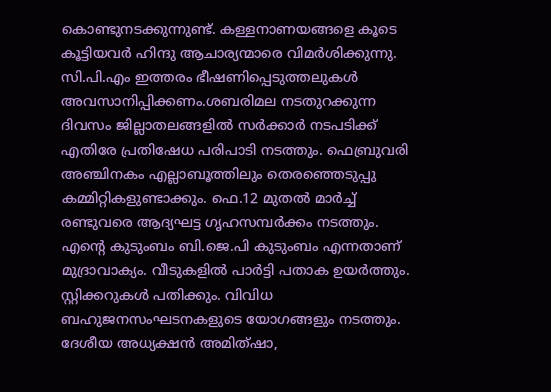കൊണ്ടുനടക്കുന്നുണ്ട്. കള്ളനാണയങ്ങളെ കൂടെ കൂട്ടിയവര്‍ ഹിന്ദു ആചാര്യന്മാരെ വിമര്‍ശിക്കുന്നു. സി.പി.എം ഇത്തരം ഭീഷണിപ്പെടുത്തലുകള്‍ അവസാനിപ്പിക്കണം.ശബരിമല നടതുറക്കുന്ന ദിവസം ജില്ലാതലങ്ങളില്‍ സര്‍ക്കാര്‍ നടപടിക്ക് എതിരേ പ്രതിഷേധ പരിപാടി നടത്തും. ഫെബ്രുവരി അഞ്ചിനകം എല്ലാബൂത്തിലും തെരഞ്ഞെടുപ്പു കമ്മിറ്റികളുണ്ടാക്കും. ഫെ.12 മുതല്‍ മാര്‍ച്ച് രണ്ടുവരെ ആദ്യഘട്ട ഗൃഹസമ്പര്‍ക്കം നടത്തും. എന്റെ കുടുംബം ബി.ജെ.പി കുടുംബം എന്നതാണ് മുദ്രാവാക്യം. വീടുകളില്‍ പാര്‍ട്ടി പതാക ഉയര്‍ത്തും. സ്റ്റിക്കറുകള്‍ പതിക്കും. വിവിധ ബഹുജനസംഘടനകളുടെ യോഗങ്ങളും നടത്തും. ദേശീയ അധ്യക്ഷന്‍ അമിത്ഷാ,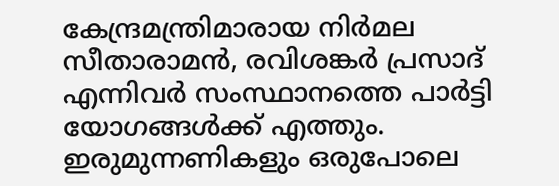കേന്ദ്രമന്ത്രിമാരായ നിര്‍മല സീതാരാമന്‍, രവിശങ്കര്‍ പ്രസാദ് എന്നിവര്‍ സംസ്ഥാനത്തെ പാര്‍ട്ടി യോഗങ്ങള്‍ക്ക് എത്തും. ഇരുമുന്നണികളും ഒരുപോലെ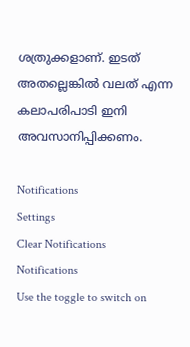ശത്രുക്കളാണ്. ഇടത് അതല്ലെങ്കില്‍ വലത് എന്ന കലാപരിപാടി ഇനി അവസാനിപ്പിക്കണം.

Notifications
Settings
Clear Notifications
Notifications
Use the toggle to switch on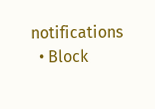notifications
  • Block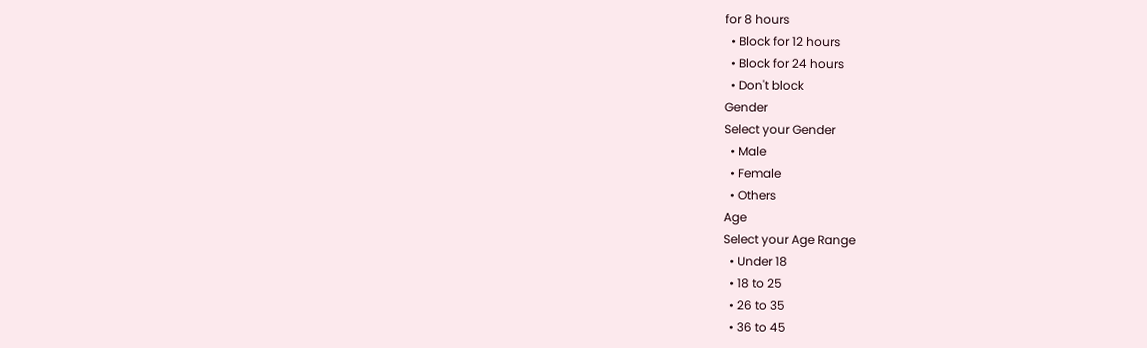for 8 hours
  • Block for 12 hours
  • Block for 24 hours
  • Don't block
Gender
Select your Gender
  • Male
  • Female
  • Others
Age
Select your Age Range
  • Under 18
  • 18 to 25
  • 26 to 35
  • 36 to 45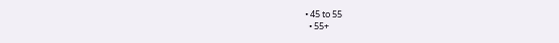• 45 to 55
  • 55+